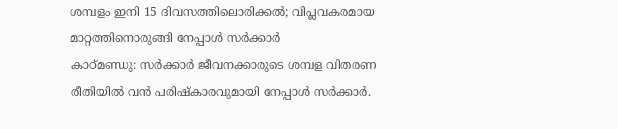ശമ്പളം ഇനി 15 ദിവസത്തിലൊരിക്കൽ; വിപ്ലവകരമായ മാറ്റത്തിനൊരുങ്ങി നേപ്പാൾ സർക്കാർ
കാഠ്മണ്ഡു: സർക്കാർ ജീവനക്കാരുടെ ശമ്പള വിതരണ രീതിയിൽ വൻ പരിഷ്കാരവുമായി നേപ്പാൾ സർക്കാർ.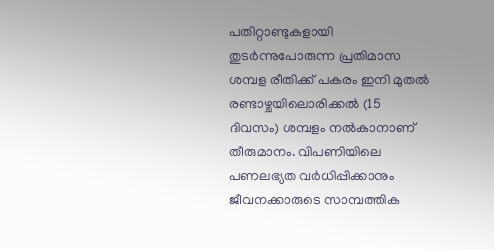പതിറ്റാണ്ടുകളായി തുടർന്നുപോരുന്ന പ്രതിമാസ ശമ്പള രീതിക്ക് പകരം ഇനി മുതൽ രണ്ടാഴ്ചയിലൊരിക്കൽ (15 ദിവസം) ശമ്പളം നൽകാനാണ് തീരുമാനം. വിപണിയിലെ പണലഭ്യത വർധിപ്പിക്കാനും ജീവനക്കാരുടെ സാമ്പത്തിക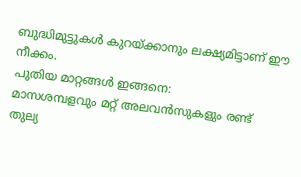ബുദ്ധിമുട്ടുകൾ കുറയ്ക്കാനും ലക്ഷ്യമിട്ടാണ് ഈ നീക്കം.
പുതിയ മാറ്റങ്ങൾ ഇങ്ങനെ:
മാസശമ്പളവും മറ്റ് അലവൻസുകളും രണ്ട് തുല്യ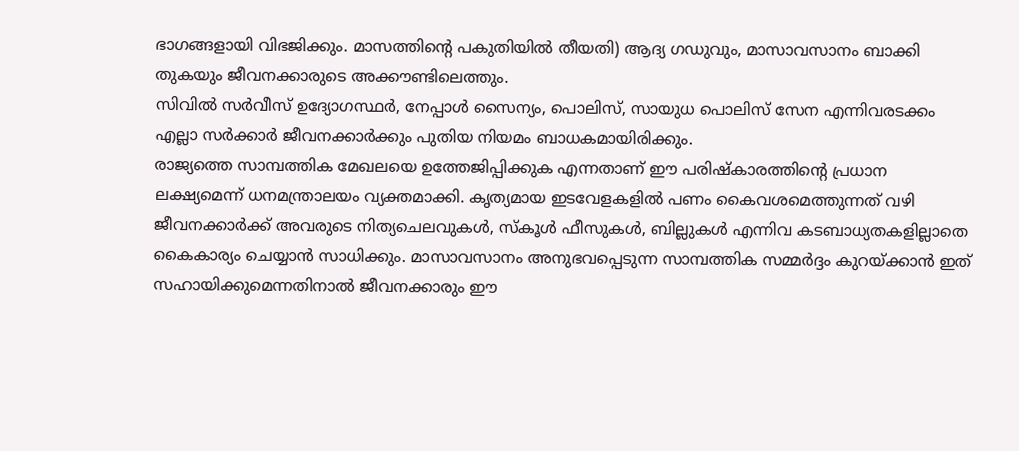ഭാഗങ്ങളായി വിഭജിക്കും. മാസത്തിന്റെ പകുതിയിൽ തീയതി) ആദ്യ ഗഡുവും, മാസാവസാനം ബാക്കി തുകയും ജീവനക്കാരുടെ അക്കൗണ്ടിലെത്തും.
സിവിൽ സർവീസ് ഉദ്യോഗസ്ഥർ, നേപ്പാൾ സൈന്യം, പൊലിസ്, സായുധ പൊലിസ് സേന എന്നിവരടക്കം എല്ലാ സർക്കാർ ജീവനക്കാർക്കും പുതിയ നിയമം ബാധകമായിരിക്കും.
രാജ്യത്തെ സാമ്പത്തിക മേഖലയെ ഉത്തേജിപ്പിക്കുക എന്നതാണ് ഈ പരിഷ്കാരത്തിന്റെ പ്രധാന ലക്ഷ്യമെന്ന് ധനമന്ത്രാലയം വ്യക്തമാക്കി. കൃത്യമായ ഇടവേളകളിൽ പണം കൈവശമെത്തുന്നത് വഴി ജീവനക്കാർക്ക് അവരുടെ നിത്യചെലവുകൾ, സ്കൂൾ ഫീസുകൾ, ബില്ലുകൾ എന്നിവ കടബാധ്യതകളില്ലാതെ കൈകാര്യം ചെയ്യാൻ സാധിക്കും. മാസാവസാനം അനുഭവപ്പെടുന്ന സാമ്പത്തിക സമ്മർദ്ദം കുറയ്ക്കാൻ ഇത് സഹായിക്കുമെന്നതിനാൽ ജീവനക്കാരും ഈ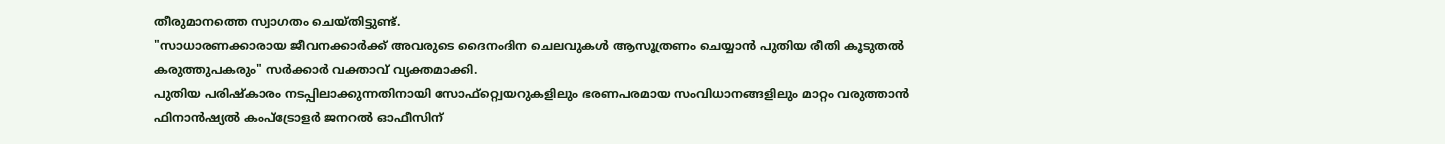തീരുമാനത്തെ സ്വാഗതം ചെയ്തിട്ടുണ്ട്.
"സാധാരണക്കാരായ ജീവനക്കാർക്ക് അവരുടെ ദൈനംദിന ചെലവുകൾ ആസൂത്രണം ചെയ്യാൻ പുതിയ രീതി കൂടുതൽ കരുത്തുപകരും" സർക്കാർ വക്താവ് വ്യക്തമാക്കി.
പുതിയ പരിഷ്കാരം നടപ്പിലാക്കുന്നതിനായി സോഫ്റ്റ്വെയറുകളിലും ഭരണപരമായ സംവിധാനങ്ങളിലും മാറ്റം വരുത്താൻ ഫിനാൻഷ്യൽ കംപ്ട്രോളർ ജനറൽ ഓഫീസിന്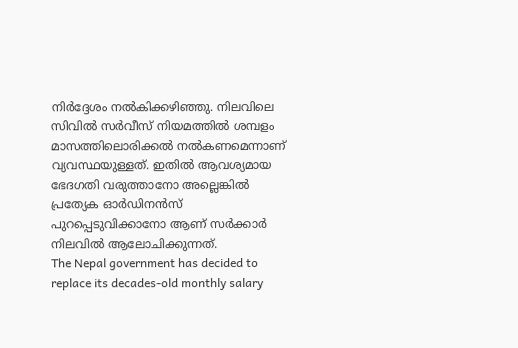നിർദ്ദേശം നൽകിക്കഴിഞ്ഞു. നിലവിലെ സിവിൽ സർവീസ് നിയമത്തിൽ ശമ്പളം മാസത്തിലൊരിക്കൽ നൽകണമെന്നാണ് വ്യവസ്ഥയുള്ളത്. ഇതിൽ ആവശ്യമായ ഭേദഗതി വരുത്താനോ അല്ലെങ്കിൽ പ്രത്യേക ഓർഡിനൻസ് പുറപ്പെടുവിക്കാനോ ആണ് സർക്കാർ നിലവിൽ ആലോചിക്കുന്നത്.
The Nepal government has decided to replace its decades-old monthly salary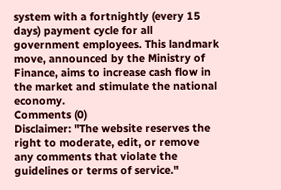system with a fortnightly (every 15 days) payment cycle for all government employees. This landmark move, announced by the Ministry of Finance, aims to increase cash flow in the market and stimulate the national economy.
Comments (0)
Disclaimer: "The website reserves the right to moderate, edit, or remove any comments that violate the guidelines or terms of service."